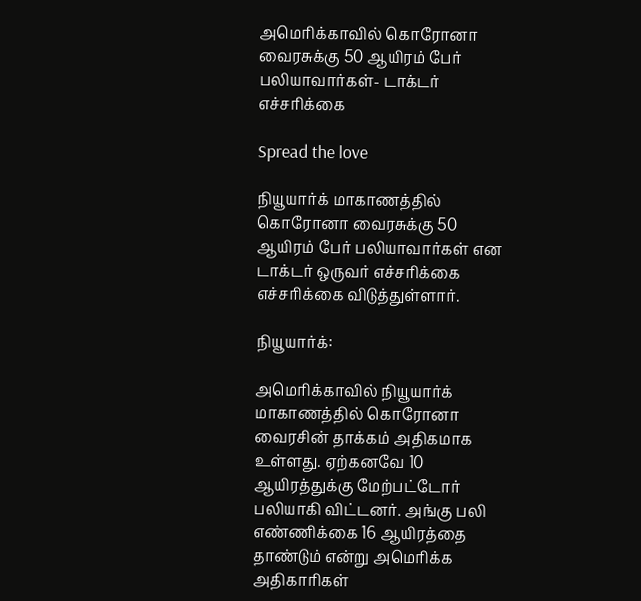அமெரிக்காவில் கொரோனா வைரசுக்கு 50 ஆயிரம் பேர் பலியாவார்கள்- டாக்டர் எச்சரிக்கை

Spread the love

நியூயார்க் மாகாணத்தில் கொரோனா வைரசுக்கு 50 ஆயிரம் பேர் பலியாவார்கள் என டாக்டர் ஒருவர் எச்சரிக்கை எச்சரிக்கை விடுத்துள்ளார்.

நியூயார்க்:

அமெரிக்காவில் நியூயார்க் மாகாணத்தில் கொரோனா வைரசின் தாக்கம் அதிகமாக உள்ளது. ஏற்கனவே 10 ஆயிரத்துக்கு மேற்பட்டோர் பலியாகி விட்டனர். அங்கு பலி எண்ணிக்கை 16 ஆயிரத்தை தாண்டும் என்று அமெரிக்க அதிகாரிகள்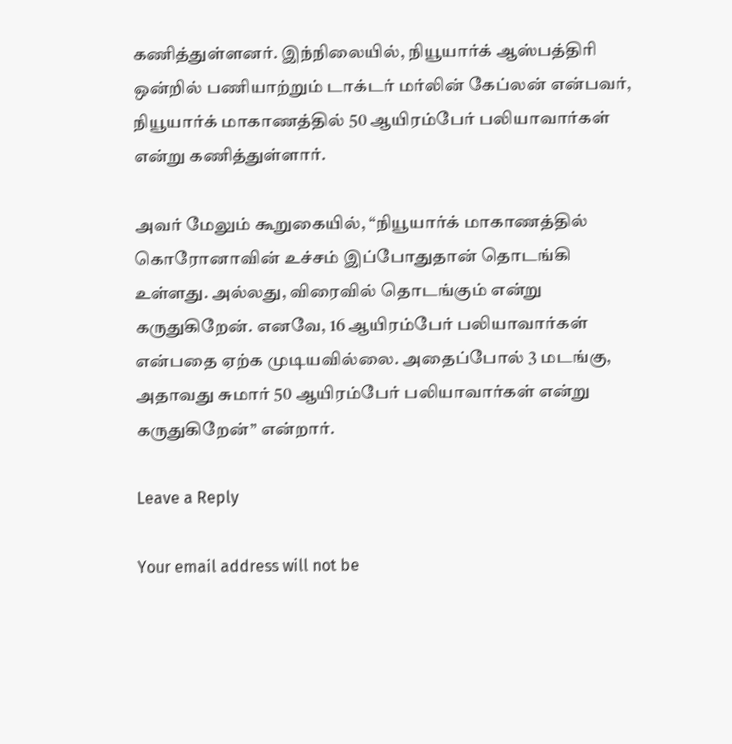கணித்துள்ளனர். இந்நிலையில், நியூயார்க் ஆஸ்பத்திரி ஒன்றில் பணியாற்றும் டாக்டர் மர்லின் கேப்லன் என்பவர், நியூயார்க் மாகாணத்தில் 50 ஆயிரம்பேர் பலியாவார்கள் என்று கணித்துள்ளார்.

அவர் மேலும் கூறுகையில், “நியூயார்க் மாகாணத்தில் கொரோனாவின் உச்சம் இப்போதுதான் தொடங்கி உள்ளது. அல்லது, விரைவில் தொடங்கும் என்று கருதுகிறேன். எனவே, 16 ஆயிரம்பேர் பலியாவார்கள் என்பதை ஏற்க முடியவில்லை. அதைப்போல் 3 மடங்கு, அதாவது சுமார் 50 ஆயிரம்பேர் பலியாவார்கள் என்று கருதுகிறேன்” என்றார்.

Leave a Reply

Your email address will not be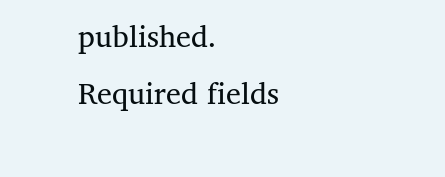published. Required fields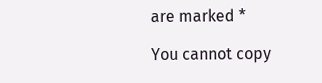are marked *

You cannot copy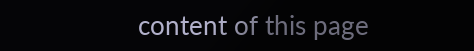content of this page